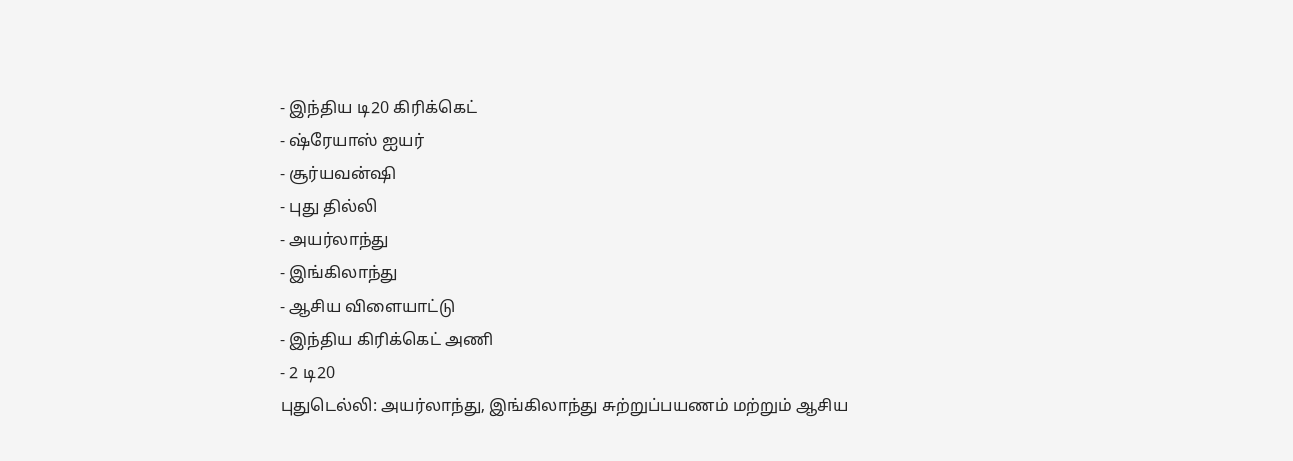- இந்திய டி20 கிரிக்கெட்
- ஷ்ரேயாஸ் ஐயர்
- சூர்யவன்ஷி
- புது தில்லி
- அயர்லாந்து
- இங்கிலாந்து
- ஆசிய விளையாட்டு
- இந்திய கிரிக்கெட் அணி
- 2 டி20
புதுடெல்லி: அயர்லாந்து, இங்கிலாந்து சுற்றுப்பயணம் மற்றும் ஆசிய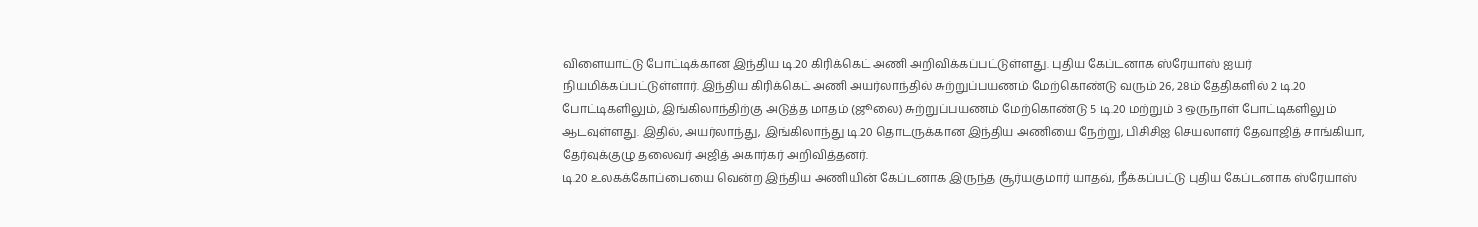விளையாட்டு போட்டிக்கான இந்திய டி.20 கிரிக்கெட் அணி அறிவிக்கப்பட்டுள்ளது. புதிய கேப்டனாக ஸ்ரேயாஸ் ஐயர் நியமிக்கப்பட்டுள்ளார். இந்திய கிரிக்கெட் அணி அயர்லாந்தில் சுற்றுப்பயணம் மேற்கொண்டு வரும் 26, 28ம் தேதிகளில் 2 டி.20 போட்டிகளிலும், இங்கிலாந்திற்கு அடுத்த மாதம் (ஜூலை) சுற்றுப்பயணம் மேற்கொண்டு 5 டி.20 மற்றும் 3 ஒருநாள் போட்டிகளிலும் ஆடவுள்ளது. இதில், அயர்லாந்து, இங்கிலாந்து டி.20 தொடருக்கான இந்திய அணியை நேற்று, பிசிசிஐ செயலாளர் தேவாஜித் சாங்கியா, தேர்வுக்குழு தலைவர் அஜித் அகார்கர் அறிவித்தனர்.
டி.20 உலகக்கோப்பையை வென்ற இந்திய அணியின் கேப்டனாக இருந்த சூர்யகுமார் யாதவ், நீக்கப்பட்டு புதிய கேப்டனாக ஸ்ரேயாஸ்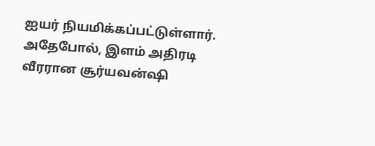ஐயர் நியமிக்கப்பட்டுள்ளார். அதேபோல், இளம் அதிரடி வீரரான சூர்யவன்ஷி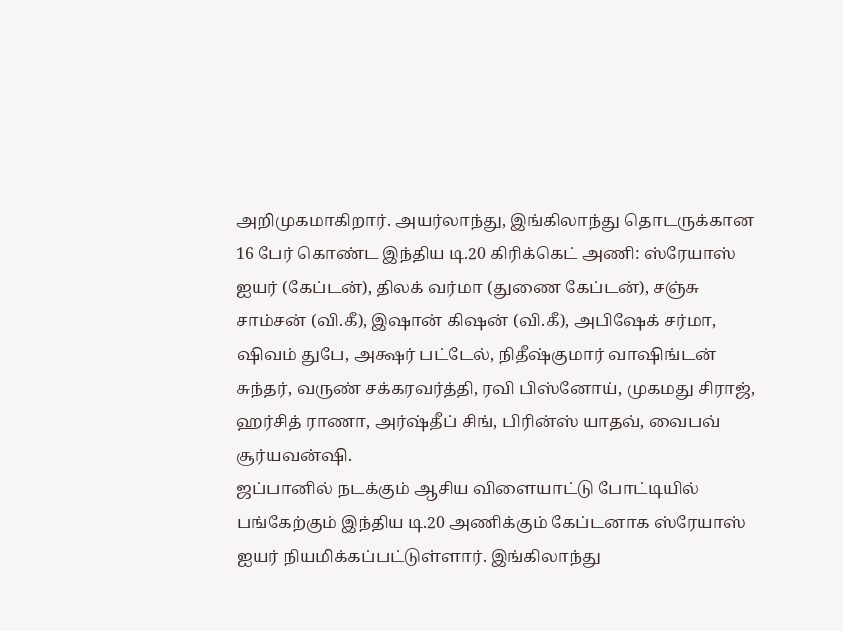அறிமுகமாகிறார். அயர்லாந்து, இங்கிலாந்து தொடருக்கான 16 பேர் கொண்ட இந்திய டி.20 கிரிக்கெட் அணி: ஸ்ரேயாஸ் ஐயர் (கேப்டன்), திலக் வர்மா (துணை கேப்டன்), சஞ்சு சாம்சன் (வி.கீ), இஷான் கிஷன் (வி.கீ), அபிஷேக் சர்மா, ஷிவம் துபே, அக்ஷர் பட்டேல், நிதீஷ்குமார் வாஷிங்டன் சுந்தர், வருண் சக்கரவர்த்தி, ரவி பிஸ்னோய், முகமது சிராஜ், ஹர்சித் ராணா, அர்ஷ்தீப் சிங், பிரின்ஸ் யாதவ், வைபவ் சூர்யவன்ஷி.
ஜப்பானில் நடக்கும் ஆசிய விளையாட்டு போட்டியில் பங்கேற்கும் இந்திய டி.20 அணிக்கும் கேப்டனாக ஸ்ரேயாஸ் ஐயர் நியமிக்கப்பட்டுள்ளார். இங்கிலாந்து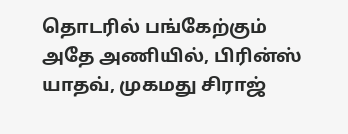தொடரில் பங்கேற்கும் அதே அணியில், பிரின்ஸ் யாதவ், முகமது சிராஜ்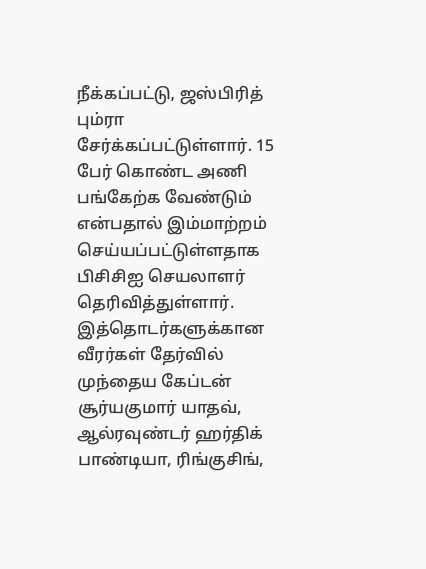நீக்கப்பட்டு, ஜஸ்பிரித் பும்ரா சேர்க்கப்பட்டுள்ளார். 15 பேர் கொண்ட அணி பங்கேற்க வேண்டும் என்பதால் இம்மாற்றம் செய்யப்பட்டுள்ளதாக பிசிசிஐ செயலாளர் தெரிவித்துள்ளார். இத்தொடர்களுக்கான வீரர்கள் தேர்வில் முந்தைய கேப்டன் சூர்யகுமார் யாதவ், ஆல்ரவுண்டர் ஹர்திக் பாண்டியா, ரிங்குசிங்,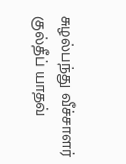சுழல்பந்து வீச்சாளர் குல்தீப் யாதவ்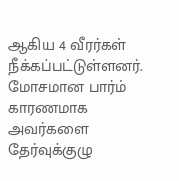ஆகிய 4 வீரர்கள் நீக்கப்பட்டுள்ளனர். மோசமான பார்ம் காரணமாக அவர்களை தேர்வுக்குழு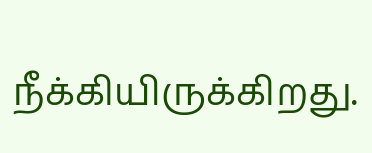நீக்கியிருக்கிறது.